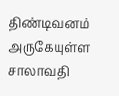திண்டிவனம் அருகேயுள்ள சாலாவதி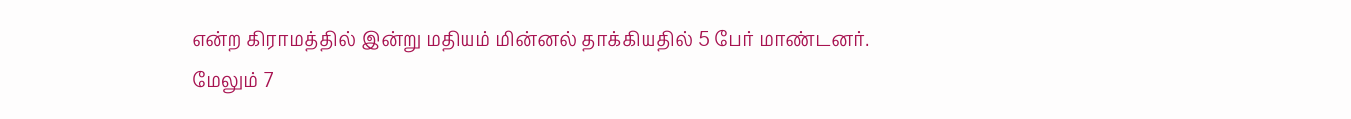என்ற கிராமத்தில் இன்று மதியம் மின்னல் தாக்கியதில் 5 பேர் மாண்டனர். மேலும் 7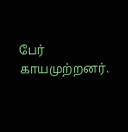பேர் காயமுற்றனர்.